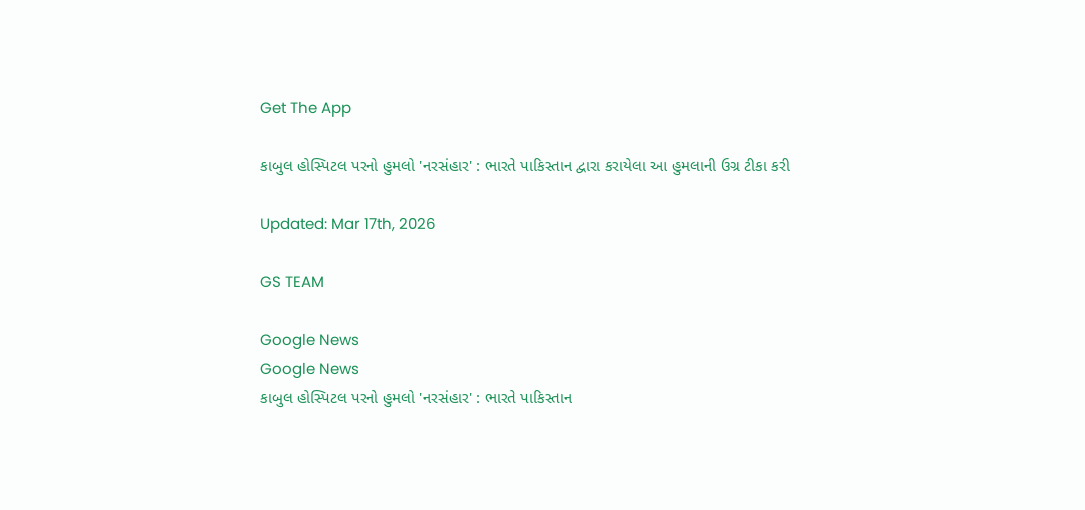Get The App

કાબુલ હોસ્પિટલ પરનો હુમલો 'નરસંહાર' : ભારતે પાકિસ્તાન દ્વારા કરાયેલા આ હુમલાની ઉગ્ર ટીકા કરી

Updated: Mar 17th, 2026

GS TEAM

Google News
Google News
કાબુલ હોસ્પિટલ પરનો હુમલો 'નરસંહાર' : ભારતે પાકિસ્તાન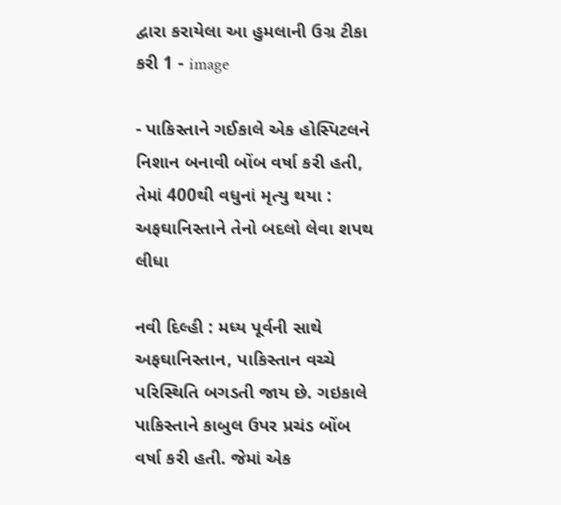દ્વારા કરાયેલા આ હુમલાની ઉગ્ર ટીકા કરી 1 - image

- પાકિસ્તાને ગઈકાલે એક હોસ્પિટલને નિશાન બનાવી બોંબ વર્ષા કરી હતી, તેમાં 400થી વધુનાં મૃત્યુ થયા : અફઘાનિસ્તાને તેનો બદલો લેવા શપથ લીધા

નવી દિલ્હી : મધ્ય પૂર્વની સાથે અફઘાનિસ્તાન, પાકિસ્તાન વચ્ચે પરિસ્થિતિ બગડતી જાય છે. ગઇકાલે પાકિસ્તાને કાબુલ ઉપર પ્રચંડ બોંબ વર્ષા કરી હતી. જેમાં એક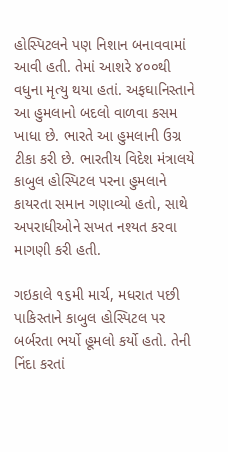હોસ્પિટલને પણ નિશાન બનાવવામાં આવી હતી. તેમાં આશરે ૪૦૦થી વધુના મૃત્યુ થયા હતાં. અફઘાનિસ્તાને આ હુમલાનો બદલો વાળવા કસમ ખાધા છે. ભારતે આ હુમલાની ઉગ્ર ટીકા કરી છે. ભારતીય વિદેશ મંત્રાલયે કાબુલ હોસ્પિટલ પરના હુમલાને કાયરતા સમાન ગણાવ્યો હતો, સાથે અપરાધીઓને સખત નશ્યત કરવા માગણી કરી હતી.

ગઇકાલે ૧૬મી માર્ચ, મધરાત પછી પાકિસ્તાને કાબુલ હોસ્પિટલ પર બર્બરતા ભર્યો હૂમલો કર્યો હતો. તેની નિંદા કરતાં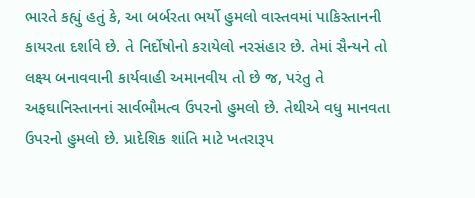ભારતે કહ્યું હતું કે, આ બર્બરતા ભર્યો હુમલો વાસ્તવમાં પાકિસ્તાનની કાયરતા દર્શાવે છે. તે નિર્દોષોનો કરાયેલો નરસંહાર છે. તેમાં સૈન્યને તો લક્ષ્ય બનાવવાની કાર્યવાહી અમાનવીય તો છે જ, પરંતુ તે અફઘાનિસ્તાનનાં સાર્વભૌમત્વ ઉપરનો હુમલો છે. તેથીએ વધુ માનવતા ઉપરનો હુમલો છે. પ્રાદેશિક શાંતિ માટે ખતરારૂપ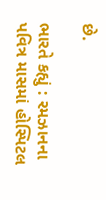છે.

ભારતે કહ્યું : રમઝાનના પવિત્ર માસમાં હોસ્પિટલ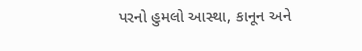પરનો હુમલો આસ્થા, કાનૂન અને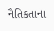નૈતિકતાના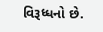વિરૂધ્ધનો છે.